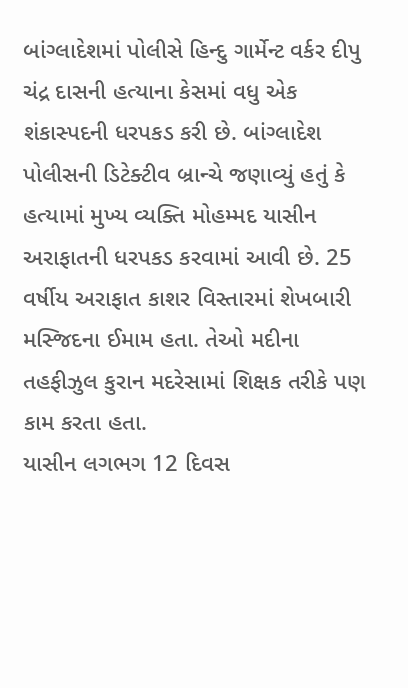બાંગ્લાદેશમાં પોલીસે હિન્દુ ગાર્મેન્ટ વર્કર દીપુ ચંદ્ર દાસની હત્યાના કેસમાં વધુ એક શંકાસ્પદની ધરપકડ કરી છે. બાંગ્લાદેશ પોલીસની ડિટેક્ટીવ બ્રાન્ચે જણાવ્યું હતું કે હત્યામાં મુખ્ય વ્યક્તિ મોહમ્મદ યાસીન અરાફાતની ધરપકડ કરવામાં આવી છે. 25 વર્ષીય અરાફાત કાશર વિસ્તારમાં શેખબારી મસ્જિદના ઈમામ હતા. તેઓ મદીના તહફીઝુલ કુરાન મદરેસામાં શિક્ષક તરીકે પણ કામ કરતા હતા.
યાસીન લગભગ 12 દિવસ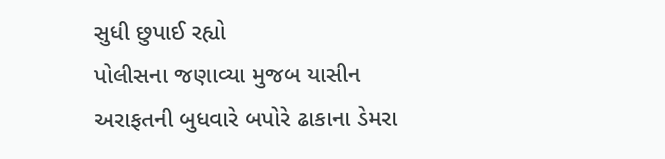સુધી છુપાઈ રહ્યો
પોલીસના જણાવ્યા મુજબ યાસીન અરાફતની બુધવારે બપોરે ઢાકાના ડેમરા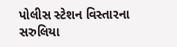પોલીસ સ્ટેશન વિસ્તારના સરુલિયા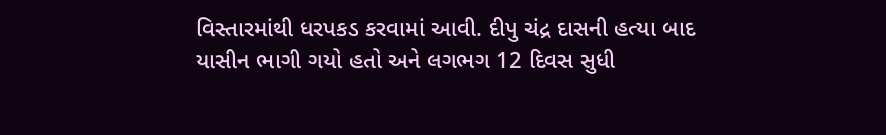વિસ્તારમાંથી ધરપકડ કરવામાં આવી. દીપુ ચંદ્ર દાસની હત્યા બાદ યાસીન ભાગી ગયો હતો અને લગભગ 12 દિવસ સુધી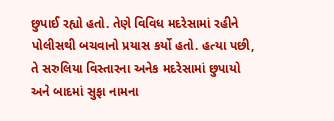છુપાઈ રહ્યો હતો. તેણે વિવિધ મદરેસામાં રહીને પોલીસથી બચવાનો પ્રયાસ કર્યો હતો. હત્યા પછી, તે સરુલિયા વિસ્તારના અનેક મદરેસામાં છુપાયો અને બાદમાં સુફા નામના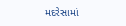મદરેસામાં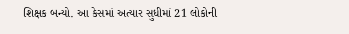શિક્ષક બન્યો. આ કેસમાં અત્યાર સુધીમાં 21 લોકોની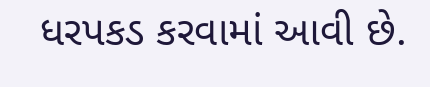ધરપકડ કરવામાં આવી છે.